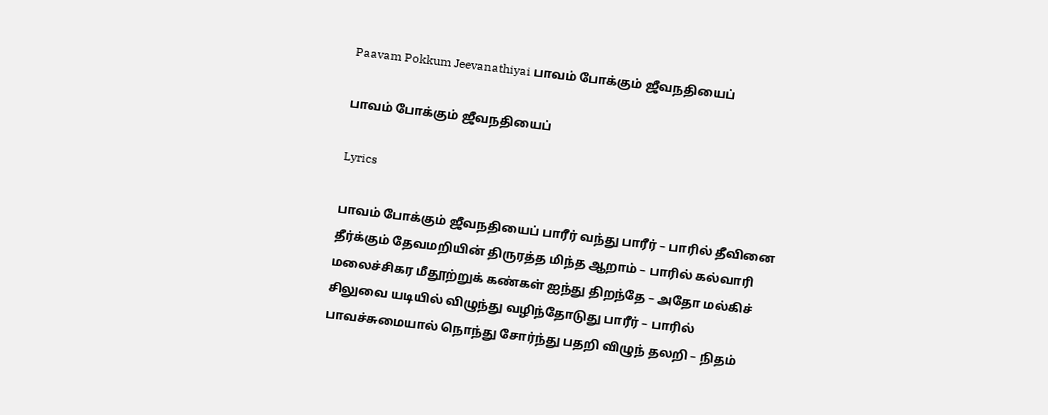Paavam Pokkum Jeevanathiyai பாவம் போக்கும் ஜீவநதியைப்

பாவம் போக்கும் ஜீவநதியைப்

Lyrics

பாவம் போக்கும் ஜீவநதியைப் பாரீர் வந்து பாரீர் – பாரில் தீவினை தீர்க்கும் தேவமறியின் திருரத்த மிந்த ஆறாம் – பாரில் கல்வாரி மலைச்சிகர மீதூற்றுக் கண்கள் ஐந்து திறந்தே – அதோ மல்கிச் சிலுவை யடியில் விழுந்து வழிந்தோடுது பாரீர் – பாரில் பாவச்சுமையால் நொந்து சோர்ந்து பதறி விழுந் தலறி – நிதம்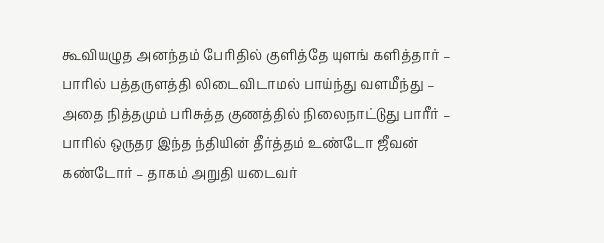கூவியழுத அனந்தம் பேரிதில் குளித்தே யுளங் களித்தார் – பாரில் பத்தருளத்தி லிடைவிடாமல் பாய்ந்து வளமீந்து – அதை நித்தமும் பரிசுத்த குணத்தில் நிலைநாட்டுது பாரீர் – பாரில் ஒருதர இந்த ந்தியின் தீர்த்தம் உண்டோ ஜீவன் கண்டோர் – தாகம் அறுதி யடைவர்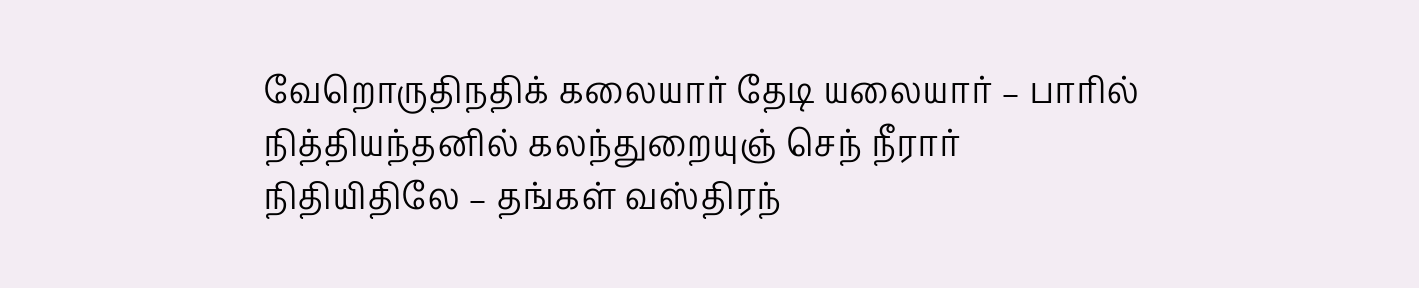வேறொருதிநதிக் கலையார் தேடி யலையார் – பாரில் நித்தியந்தனில் கலந்துறையுஞ் செந் நீரார் நிதியிதிலே – தங்கள் வஸ்திரந்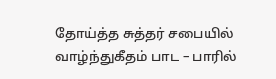தோய்த்த சுத்தர் சபையில் வாழ்ந்துகீதம் பாட – பாரில்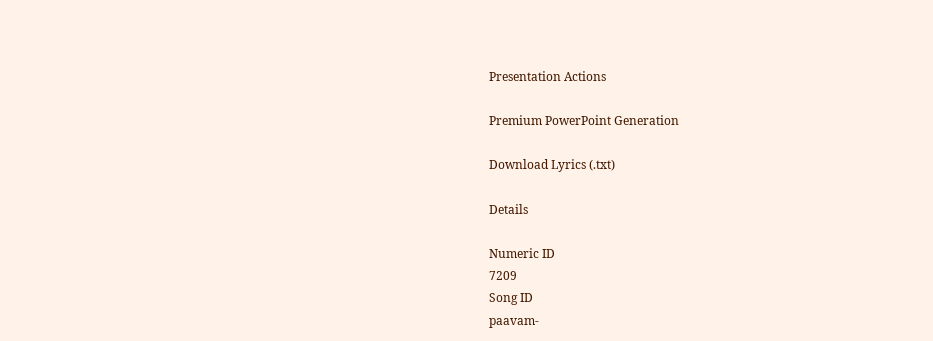Presentation Actions

Premium PowerPoint Generation

Download Lyrics (.txt)

Details

Numeric ID
7209
Song ID
paavam-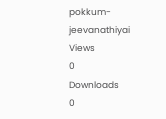pokkum-jeevanathiyai
Views
0
Downloads
0